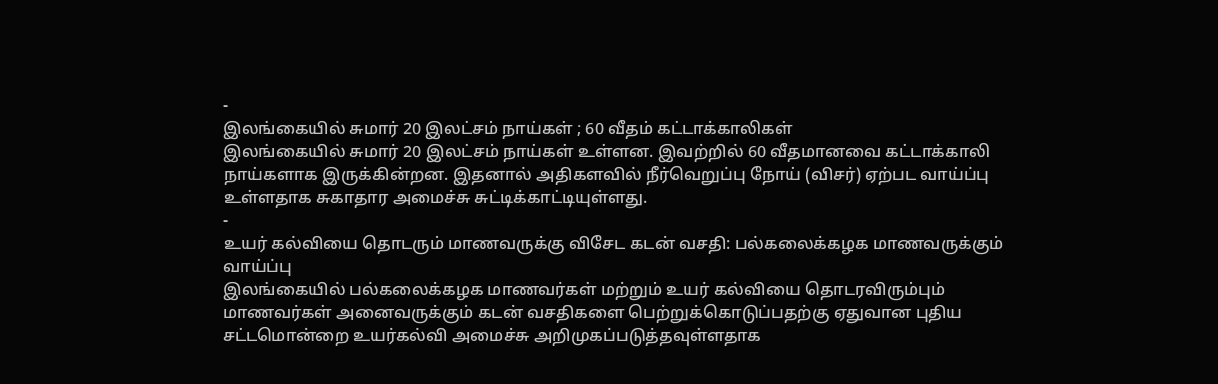-
இலங்கையில் சுமார் 20 இலட்சம் நாய்கள் ; 60 வீதம் கட்டாக்காலிகள்
இலங்கையில் சுமார் 20 இலட்சம் நாய்கள் உள்ளன. இவற்றில் 60 வீதமானவை கட்டாக்காலி நாய்களாக இருக்கின்றன. இதனால் அதிகளவில் நீர்வெறுப்பு நோய் (விசர்) ஏற்பட வாய்ப்பு உள்ளதாக சுகாதார அமைச்சு சுட்டிக்காட்டியுள்ளது.
-
உயர் கல்வியை தொடரும் மாணவருக்கு விசேட கடன் வசதி: பல்கலைக்கழக மாணவருக்கும் வாய்ப்பு
இலங்கையில் பல்கலைக்கழக மாணவர்கள் மற்றும் உயர் கல்வியை தொடரவிரும்பும் மாணவர்கள் அனைவருக்கும் கடன் வசதிகளை பெற்றுக்கொடுப்பதற்கு ஏதுவான புதிய சட்டமொன்றை உயர்கல்வி அமைச்சு அறிமுகப்படுத்தவுள்ளதாக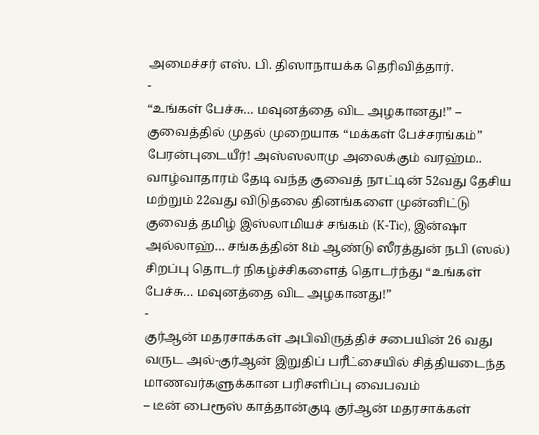அமைச்சர் எஸ். பி. திஸாநாயக்க தெரிவித்தார்.
-
“உங்கள் பேச்சு… மவுனத்தை விட அழகானது!” – குவைத்தில் முதல் முறையாக “மக்கள் பேச்சரங்கம்”
பேரன்புடையீர்! அஸ்ஸலாமு அலைக்கும் வரஹ்ம.. வாழ்வாதாரம் தேடி வந்த குவைத் நாட்டின் 52வது தேசிய மற்றும் 22வது விடுதலை தினங்களை முன்னிட்டு குவைத் தமிழ் இஸ்லாமியச் சங்கம் (K-Tic), இன்ஷா அல்லாஹ்… சங்கத்தின் 8ம் ஆண்டு ஸீரத்துன் நபி (ஸல்) சிறப்பு தொடர் நிகழ்ச்சிகளைத் தொடர்ந்து “உங்கள் பேச்சு… மவுனத்தை விட அழகானது!”
-
குர்ஆன் மதரசாக்கள் அபிவிருத்திச் சபையின் 26 வது வருட அல்-குர்ஆன் இறுதிப் பரீட்சையில் சித்தியடைந்த மாணவர்களுக்கான பரிசளிப்பு வைபவம்
– டீன் பைரூஸ் காத்தான்குடி குர்ஆன் மதரசாக்கள்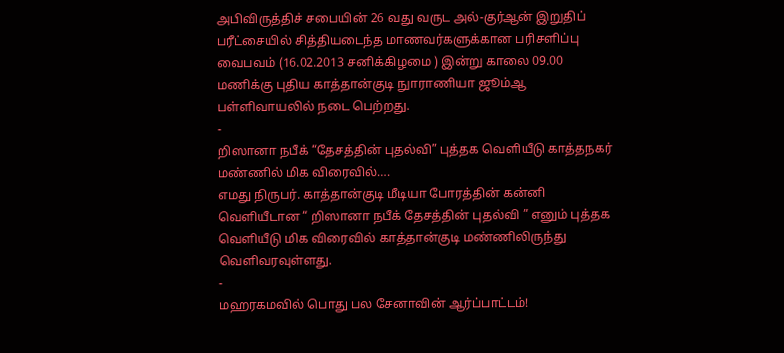அபிவிருத்திச் சபையின் 26 வது வருட அல்-குர்ஆன் இறுதிப் பரீட்சையில் சித்தியடைந்த மாணவர்களுக்கான பரிசளிப்பு வைபவம் (16.02.2013 சனிக்கிழமை ) இன்று காலை 09.00 மணிக்கு புதிய காத்தான்குடி நுாராணியா ஜூம்ஆ பள்ளிவாயலில் நடை பெற்றது.
-
றிஸானா நபீக் “தேசத்தின் புதல்வி” புத்தக வெளியீடு காத்தநகர் மண்ணில் மிக விரைவில்….
எமது நிருபர். காத்தான்குடி மீடியா போரத்தின் கன்னி வெளியீடான “ றிஸானா நபீக் தேசத்தின் புதல்வி ” எனும் புத்தக வெளியீடு மிக விரைவில் காத்தான்குடி மண்ணிலிருந்து வெளிவரவுள்ளது.
-
மஹரகமவில் பொது பல சேனாவின் ஆர்ப்பாட்டம்!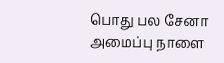பொது பல சேனா அமைப்பு நாளை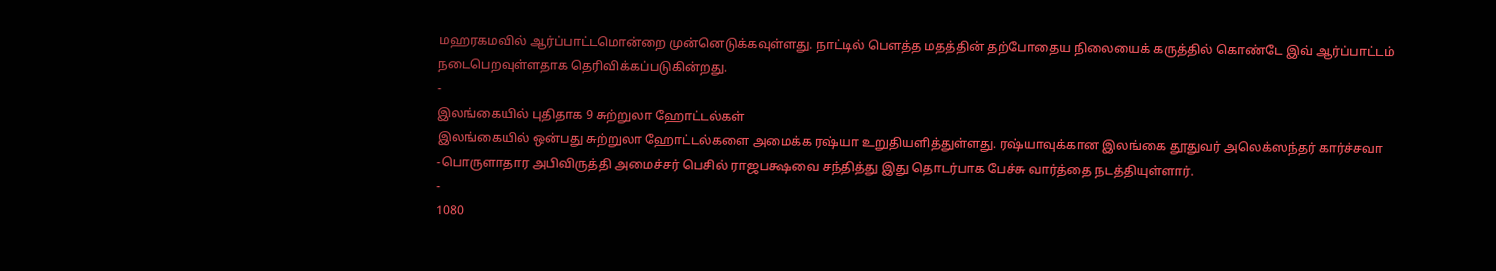மஹரகமவில் ஆர்ப்பாட்டமொன்றை முன்னெடுக்கவுள்ளது. நாட்டில் பௌத்த மதத்தின் தற்போதைய நிலையைக் கருத்தில் கொண்டே இவ் ஆர்ப்பாட்டம் நடைபெறவுள்ளதாக தெரிவிக்கப்படுகின்றது.
-
இலங்கையில் புதிதாக 9 சுற்றுலா ஹோட்டல்கள்
இலங்கையில் ஒன்பது சுற்றுலா ஹோட்டல்களை அமைக்க ரஷ்யா உறுதியளித்துள்ளது. ரஷ்யாவுக்கான இலங்கை தூதுவர் அலெக்ஸந்தர் கார்ச்சவா -பொருளாதார அபிவிருத்தி அமைச்சர் பெசில் ராஜபக்ஷவை சந்தித்து இது தொடர்பாக பேச்சு வார்த்தை நடத்தியுள்ளார்.
-
1080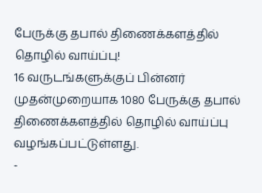பேருக்கு தபால் திணைக்களத்தில் தொழில் வாய்ப்பு!
16 வருடங்களுக்குப் பின்னர் முதன்முறையாக 1080 பேருக்கு தபால் திணைக்களத்தில் தொழில் வாய்ப்பு வழங்கப்பட்டுள்ளது.
-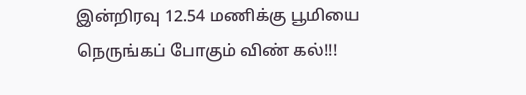இன்றிரவு 12.54 மணிக்கு பூமியை நெருங்கப் போகும் விண் கல்!!!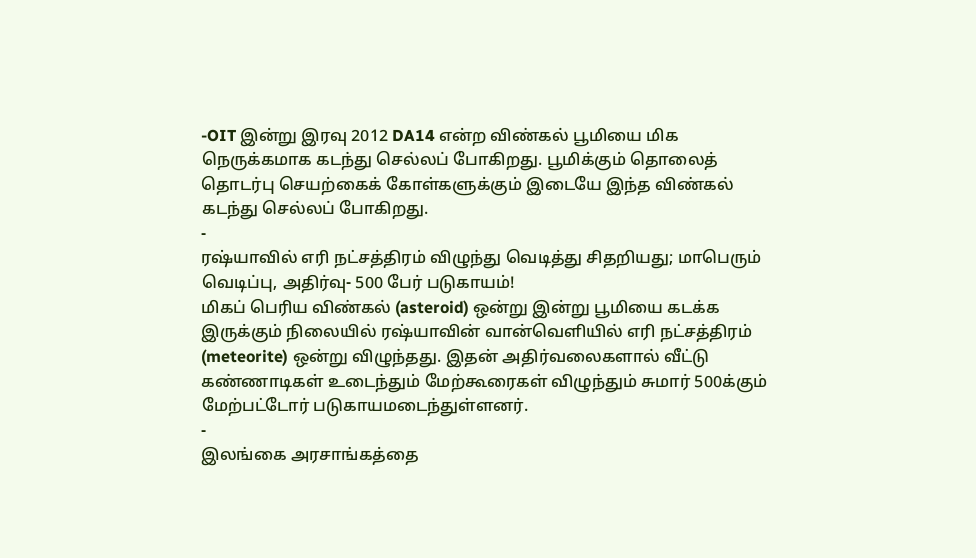-OIT இன்று இரவு 2012 DA14 என்ற விண்கல் பூமியை மிக நெருக்கமாக கடந்து செல்லப் போகிறது. பூமிக்கும் தொலைத் தொடர்பு செயற்கைக் கோள்களுக்கும் இடையே இந்த விண்கல் கடந்து செல்லப் போகிறது.
-
ரஷ்யாவில் எரி நட்சத்திரம் விழுந்து வெடித்து சிதறியது; மாபெரும் வெடிப்பு, அதிர்வு- 500 பேர் படுகாயம்!
மிகப் பெரிய விண்கல் (asteroid) ஒன்று இன்று பூமியை கடக்க இருக்கும் நிலையில் ரஷ்யாவின் வான்வெளியில் எரி நட்சத்திரம் (meteorite) ஒன்று விழுந்தது. இதன் அதிர்வலைகளால் வீட்டு கண்ணாடிகள் உடைந்தும் மேற்கூரைகள் விழுந்தும் சுமார் 500க்கும் மேற்பட்டோர் படுகாயமடைந்துள்ளனர்.
-
இலங்கை அரசாங்கத்தை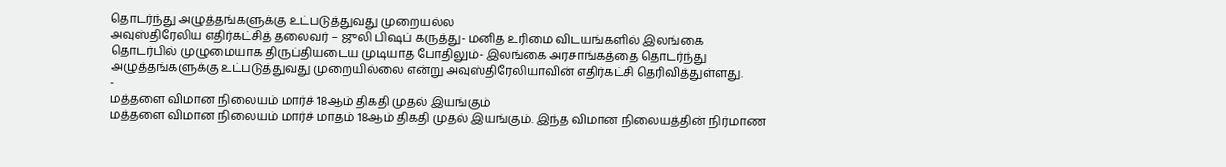தொடர்ந்து அழுத்தங்களுக்கு உட்படுத்துவது முறையல்ல
அவுஸ்திரேலிய எதிர்கட்சித் தலைவர் – ஜுலி பிஷப் கருத்து- மனித உரிமை விடயங்களில் இலங்கை தொடர்பில் முழுமையாக திருப்தியடைய முடியாத போதிலும்- இலங்கை அரசாங்கத்தை தொடர்ந்து அழுத்தங்களுக்கு உட்படுத்துவது முறையில்லை என்று அவுஸ்திரேலியாவின் எதிர்கட்சி தெரிவித்துள்ளது.
-
மத்தளை விமான நிலையம் மார்ச் 18ஆம் திகதி முதல் இயங்கும்
மத்தளை விமான நிலையம் மார்ச் மாதம் 18ஆம் திகதி முதல் இயங்கும். இந்த விமான நிலையத்தின் நிர்மாண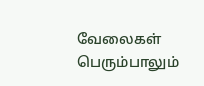வேலைகள் பெரும்பாலும்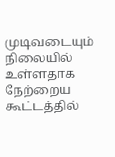முடிவடையும் நிலையில் உள்ளதாக நேற்றைய கூட்டத்தில்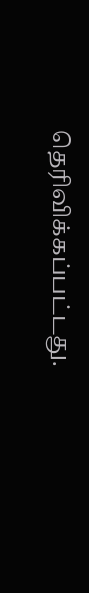தெரிவிக்கப்பட்டது.